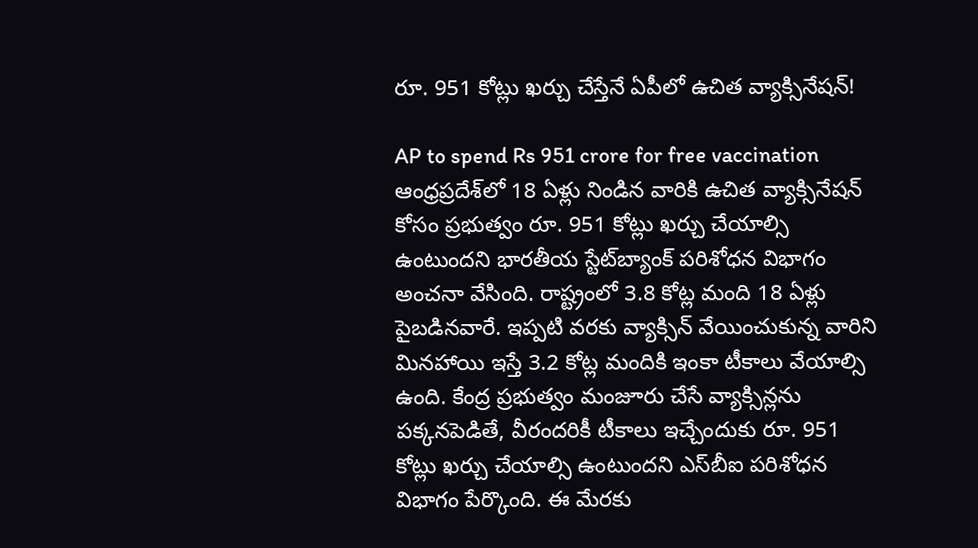రూ. 951 కోట్లు ఖర్చు చేస్తేనే ఏపీలో ఉచిత వ్యాక్సినేషన్!

AP to spend Rs 951 crore for free vaccination
ఆంధ్రప్రదేశ్‌లో 18 ఏళ్లు నిండిన వారికి ఉచిత వ్యాక్సినేషన్ కోసం ప్రభుత్వం రూ. 951 కోట్లు ఖర్చు చేయాల్సి ఉంటుందని భారతీయ స్టేట్‌బ్యాంక్ పరిశోధన విభాగం అంచనా వేసింది. రాష్ట్రంలో 3.8 కోట్ల మంది 18 ఏళ్లు పైబడినవారే. ఇప్పటి వరకు వ్యాక్సిన్ వేయించుకున్న వారిని మినహాయి ఇస్తే 3.2 కోట్ల మందికి ఇంకా టీకాలు వేయాల్సి ఉంది. కేంద్ర ప్రభుత్వం మంజూరు చేసే వ్యాక్సిన్లను పక్కనపెడితే, వీరందరికీ టీకాలు ఇచ్చేందుకు రూ. 951 కోట్లు ఖర్చు చేయాల్సి ఉంటుందని ఎస్‌బీఐ పరిశోధన విభాగం పేర్కొంది. ఈ మేరకు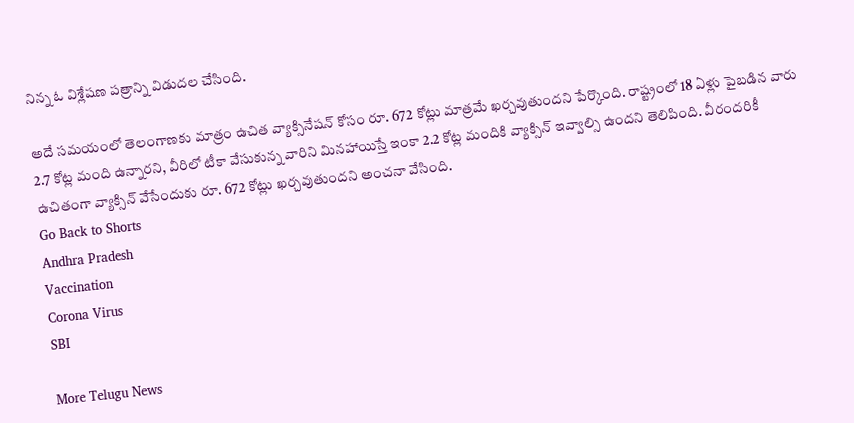నిన్న ఓ విశ్లేషణ పత్రాన్ని విడుదల చేసింది.

అదే సమయంలో తెలంగాణకు మాత్రం ఉచిత వ్యాక్సినేషన్ కోసం రూ. 672 కోట్లు మాత్రమే ఖర్చవుతుందని పేర్కొంది. రాష్ట్రంలో 18 ఏళ్లు పైబడిన వారు 2.7 కోట్ల మంది ఉన్నారని, వీరిలో టీకా వేసుకున్న వారిని మినహాయిస్తే ఇంకా 2.2 కోట్ల మందికి వ్యాక్సిన్ ఇవ్వాల్సి ఉందని తెలిపింది. వీరందరికీ ఉచితంగా వ్యాక్సిన్ వేసేందుకు రూ. 672 కోట్లు ఖర్చవుతుందని అంచనా వేసింది.
Go Back to Shorts
Andhra Pradesh
Vaccination
Corona Virus
SBI

More Telugu News